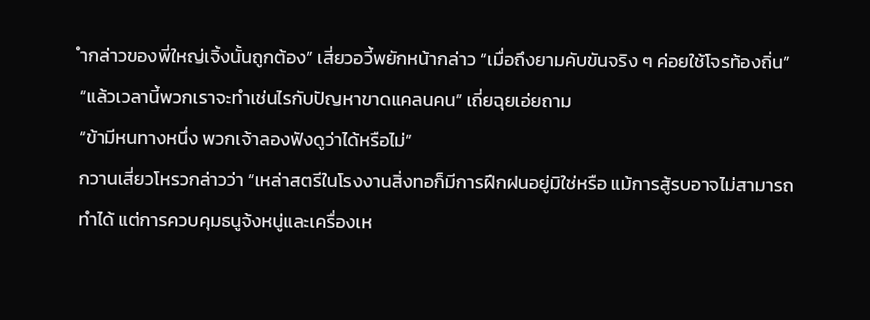ำกล่าวของพี่ใหญ่เจิ้งนั้นถูกต้อง” เสี่ยวอวี้พยักหน้ากล่าว “เมื่อถึงยามคับขันจริง ๆ ค่อยใช้โจรท้องถิ่น”
“แล้วเวลานี้พวกเราจะทำเช่นไรกับปัญหาขาดแคลนคน” เถี่ยฉุยเอ่ยถาม
“ข้ามีหนทางหนึ่ง พวกเจ้าลองฟังดูว่าได้หรือไม่”
กวานเสี่ยวโหรวกล่าวว่า “เหล่าสตรีในโรงงานสิ่งทอก็มีการฝึกฝนอยู่มิใช่หรือ แม้การสู้รบอาจไม่สามารถทำได้ แต่การควบคุมธนูจ้งหนู่และเครื่องเห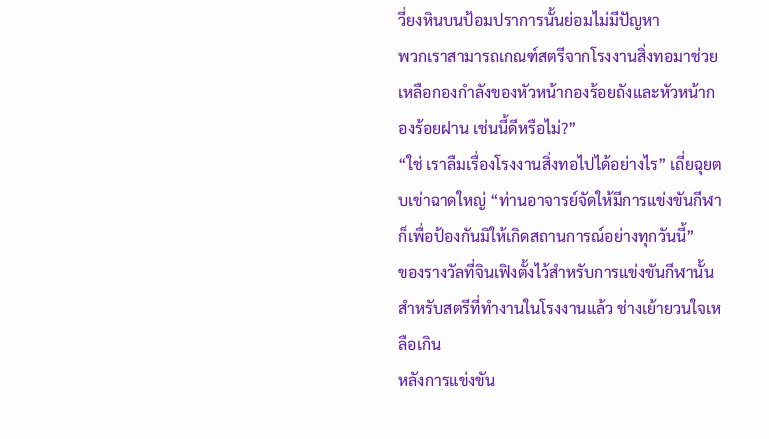วี่ยงหินบนป้อมปราการนั้นย่อมไม่มีปัญหา
พวกเราสามารถเกณฑ์สตรีจากโรงงานสิ่งทอมาช่วยเหลือกองกำลังของหัวหน้ากองร้อยถังและหัวหน้ากองร้อยฝาน เช่นนี้ดีหรือไม่?”
“ใช่ เราลืมเรื่องโรงงานสิ่งทอไปได้อย่างไร” เถี่ยฉุยตบเข่าฉาดใหญ่ “ท่านอาจารย์จัดให้มีการแข่งขันกีฬาก็เพื่อป้องกันมิให้เกิดสถานการณ์อย่างทุกวันนี้”
ของรางวัลที่จินเฟิงตั้งไว้สำหรับการแข่งขันกีฬานั้น สำหรับสตรีที่ทำงานในโรงงานแล้ว ช่างเย้ายวนใจเหลือเกิน
หลังการแข่งขัน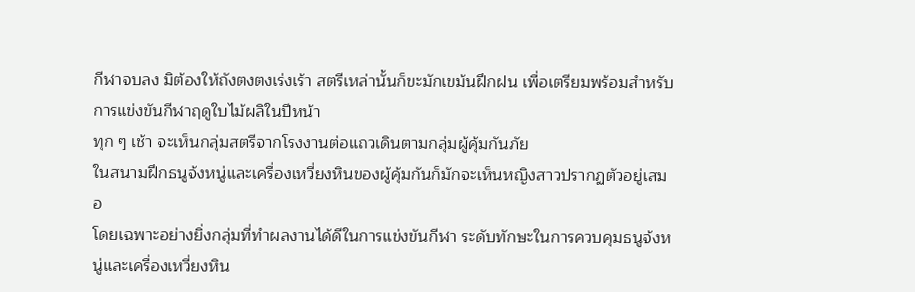กีฬาจบลง มิต้องให้ถังตงตงเร่งเร้า สตรีเหล่านั้นก็ขะมักเขม้นฝึกฝน เพื่อเตรียมพร้อมสำหรับการแข่งขันกีฬาฤดูใบไม้ผลิในปีหน้า
ทุก ๆ เช้า จะเห็นกลุ่มสตรีจากโรงงานต่อแถวเดินตามกลุ่มผู้คุ้มกันภัย
ในสนามฝึกธนูจ้งหนู่และเครื่องเหวี่ยงหินของผู้คุ้มกันก็มักจะเห็นหญิงสาวปรากฏตัวอยู่เสมอ
โดยเฉพาะอย่างยิ่งกลุ่มที่ทำผลงานได้ดีในการแข่งขันกีฬา ระดับทักษะในการควบคุมธนูจ้งหนู่และเครื่องเหวี่ยงหิน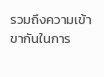รวมถึงความเข้าขากันในการ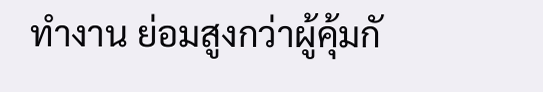ทำงาน ย่อมสูงกว่าผู้คุ้มกั